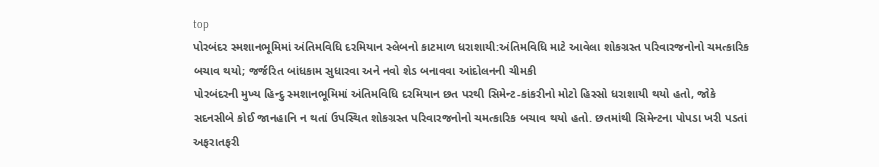top
પોરબંદર સ્મશાનભૂમિમાં અંતિમવિધિ દરમિયાન સ્લેબનો કાટમાળ ધરાશાયી:અંતિમવિધિ માટે આવેલા શોકગ્રસ્ત પરિવારજનોનો ચમત્કારિક બચાવ થયો; જર્જરિત બાંધકામ સુધારવા અને નવો શેડ બનાવવા આંદોલનની ચીમકી
પોરબંદરની મુખ્ય હિન્દુ સ્મશાનભૂમિમાં અંતિમવિધિ દરમિયાન છત પરથી સિમેન્ટ-કાંકરીનો મોટો હિસ્સો ધરાશાયી થયો હતો, જોકે સદનસીબે કોઈ જાનહાનિ ન થતાં ઉપસ્થિત શોકગ્રસ્ત પરિવારજનોનો ચમત્કારિક બચાવ થયો હતો. છતમાંથી સિમેન્ટના પોપડા ખરી પડતાં અફરાતફરી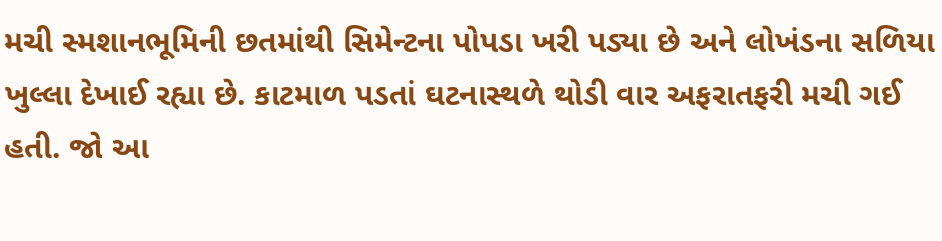મચી સ્મશાનભૂમિની છતમાંથી સિમેન્ટના પોપડા ખરી પડ્યા છે અને લોખંડના સળિયા ખુલ્લા દેખાઈ રહ્યા છે. કાટમાળ પડતાં ઘટનાસ્થળે થોડી વાર અફરાતફરી મચી ગઈ હતી. જો આ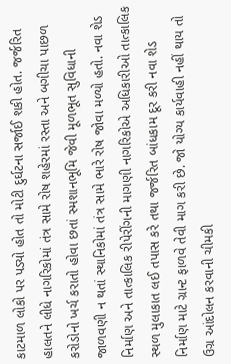કાટમાળ લોકો પર પડ્યો હોત તો મોટી દુર્ઘટના સર્જાઈ શકી હોત. જર્જરિત હાલતને લીધે નાગરિકોમાં તંત્ર સામે રોષ શહેરમાં રસ્તા અને બગીચા પાછળ કરોડોનો ખર્ચ કરાતો હોવા છતાં સ્મશાનભૂમિ જેવી મૂળભૂત સુવિધાની જાળવણી ન થતાં સ્થાનિકોમાં તંત્ર સામે ભારે રોષ જોવા મળ્યો હતો. નવા શેડ નિર્માણ અને તાત્કાલિક રીપેરીંગની માગણી નાગરિકોએ અધિકારીઓ તાત્કાલિક સ્થળ મુલાકાત લઈ તપાસ કરે તથા જર્જરિત બાંધકામ દૂર કરી નવા શેડ નિર્માણ માટે ગ્રાન્ટ ફાળવે તેવી માગ કરી છે. જો યોગ્ય કાર્યવાહી નહીં થાય તો ઉગ્ર આંદોલન કરવાની ચીમકી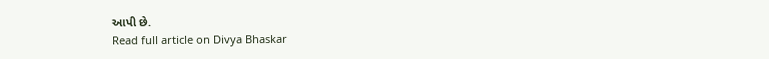આપી છે.
Read full article on Divya Bhaskar